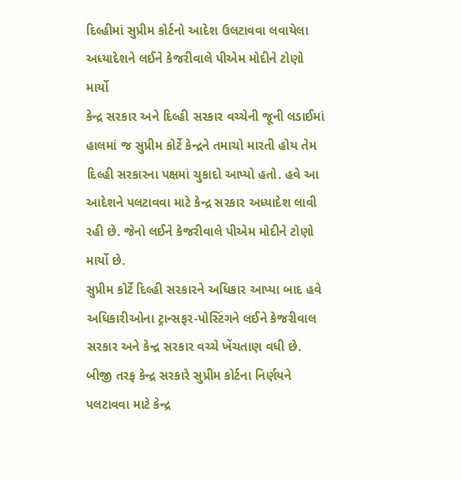દિલ્હીમાં સુપ્રીમ કોર્ટનો આદેશ ઉલટાવવા લવાયેલા અધ્યાદેશને લઈને કેજરીવાલે પીએમ મોદીને ટોણો માર્યો
કેન્દ્ર સરકાર અને દિલ્હી સરકાર વચ્ચેની જૂની લડાઈમાં હાલમાં જ સુપ્રીમ કોર્ટે કેન્દ્રને તમાચો મારતી હોય તેમ દિલ્હી સરકારના પક્ષમાં ચુકાદો આપ્યો હતો. હવે આ આદેશને પલટાવવા માટે કેન્દ્ર સરકાર અધ્યાદેશ લાવી રહી છે. જેનો લઈને કેજરીવાલે પીએમ મોદીને ટોણો માર્યો છે.
સુપ્રીમ કોર્ટે દિલ્હી સરકારને અધિકાર આપ્યા બાદ હવે અધિકારીઓના ટ્રાન્સફર-પોસ્ટિંગને લઈને કેજરીવાલ સરકાર અને કેન્દ્ર સરકાર વચ્ચે ખેંચતાણ વધી છે. બીજી તરફ કેન્દ્ર સરકારે સુપ્રીમ કોર્ટના નિર્ણયને પલટાવવા માટે કેન્દ્ર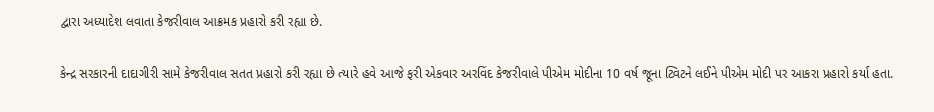દ્વારા અધ્યાદેશ લવાતા કેજરીવાલ આક્રમક પ્રહારો કરી રહ્યા છે.

કેન્દ્ર સરકારની દાદાગીરી સામે કેજરીવાલ સતત પ્રહારો કરી રહ્યા છે ત્યારે હવે આજે ફરી એકવાર અરવિંદ કેજરીવાલે પીએમ મોદીના 10 વર્ષ જૂના ટ્વિટને લઈને પીએમ મોદી પર આકરા પ્રહારો કર્યા હતા.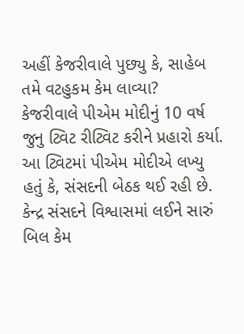અહીં કેજરીવાલે પુછ્યુ કે, સાહેબ તમે વટહુકમ કેમ લાવ્યા?
કેજરીવાલે પીએમ મોદીનું 10 વર્ષ જુનુ ટ્વિટ રીટ્વિટ કરીને પ્રહારો કર્યા. આ ટ્વિટમાં પીએમ મોદીએ લખ્યુ હતું કે, સંસદની બેઠક થઈ રહી છે. કેન્દ્ર સંસદને વિશ્વાસમાં લઈને સારું બિલ કેમ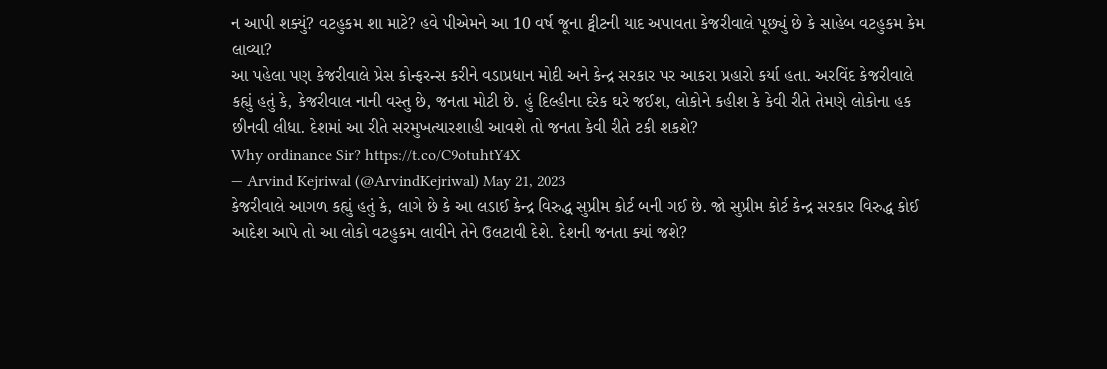ન આપી શક્યું? વટહુકમ શા માટે? હવે પીએમને આ 10 વર્ષ જૂના ટ્વીટની યાદ અપાવતા કેજરીવાલે પૂછ્યું છે કે સાહેબ વટહુકમ કેમ લાવ્યા?
આ પહેલા પણ કેજરીવાલે પ્રેસ કોન્ફરન્સ કરીને વડાપ્રધાન મોદી અને કેન્દ્ર સરકાર પર આકરા પ્રહારો કર્યા હતા. અરવિંદ કેજરીવાલે કહ્યું હતું કે, કેજરીવાલ નાની વસ્તુ છે, જનતા મોટી છે. હું દિલ્હીના દરેક ઘરે જઈશ, લોકોને કહીશ કે કેવી રીતે તેમણે લોકોના હક છીનવી લીધા. દેશમાં આ રીતે સરમુખત્યારશાહી આવશે તો જનતા કેવી રીતે ટકી શકશે?
Why ordinance Sir? https://t.co/C9otuhtY4X
— Arvind Kejriwal (@ArvindKejriwal) May 21, 2023
કેજરીવાલે આગળ કહ્યું હતું કે, લાગે છે કે આ લડાઈ કેન્દ્ર વિરુદ્ધ સુપ્રીમ કોર્ટ બની ગઈ છે. જો સુપ્રીમ કોર્ટ કેન્દ્ર સરકાર વિરુદ્ધ કોઈ આદેશ આપે તો આ લોકો વટહુકમ લાવીને તેને ઉલટાવી દેશે. દેશની જનતા ક્યાં જશે?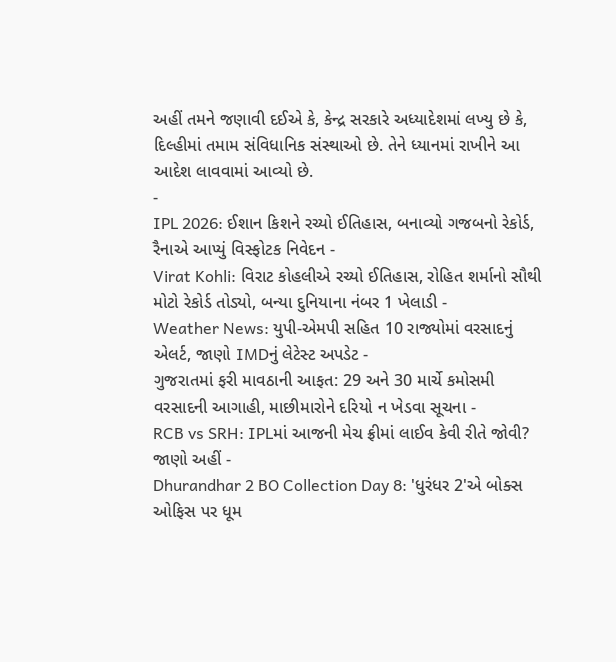અહીં તમને જણાવી દઈએ કે, કેન્દ્ર સરકારે અધ્યાદેશમાં લખ્યુ છે કે, દિલ્હીમાં તમામ સંવિધાનિક સંસ્થાઓ છે. તેને ધ્યાનમાં રાખીને આ આદેશ લાવવામાં આવ્યો છે.
-
IPL 2026: ઈશાન કિશને રચ્યો ઈતિહાસ, બનાવ્યો ગજબનો રેકોર્ડ, રૈનાએ આપ્યું વિસ્ફોટક નિવેદન -
Virat Kohli: વિરાટ કોહલીએ રચ્યો ઈતિહાસ, રોહિત શર્માનો સૌથી મોટો રેકોર્ડ તોડ્યો, બન્યા દુનિયાના નંબર 1 ખેલાડી -
Weather News: યુપી-એમપી સહિત 10 રાજ્યોમાં વરસાદનું એલર્ટ, જાણો IMDનું લેટેસ્ટ અપડેટ -
ગુજરાતમાં ફરી માવઠાની આફત: 29 અને 30 માર્ચે કમોસમી વરસાદની આગાહી, માછીમારોને દરિયો ન ખેડવા સૂચના -
RCB vs SRH: IPLમાં આજની મેચ ફ્રીમાં લાઈવ કેવી રીતે જોવી? જાણો અહીં -
Dhurandhar 2 BO Collection Day 8: 'ધુરંધર 2'એ બોક્સ ઓફિસ પર ધૂમ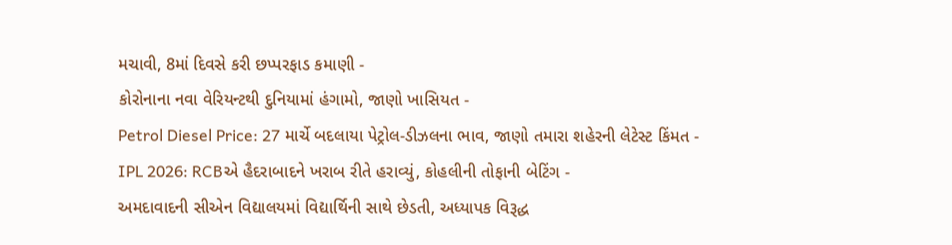મચાવી, 8માં દિવસે કરી છપ્પરફાડ કમાણી -
કોરોનાના નવા વેરિયન્ટથી દુનિયામાં હંગામો, જાણો ખાસિયત -
Petrol Diesel Price: 27 માર્ચે બદલાયા પેટ્રોલ-ડીઝલના ભાવ, જાણો તમારા શહેરની લેટેસ્ટ કિંમત -
IPL 2026: RCBએ હૈદરાબાદને ખરાબ રીતે હરાવ્યું, કોહલીની તોફાની બેટિંગ -
અમદાવાદની સીએન વિદ્યાલયમાં વિદ્યાર્થિની સાથે છેડતી, અધ્યાપક વિરૂદ્ધ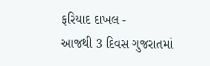ફરિયાદ દાખલ -
આજથી 3 દિવસ ગુજરાતમાં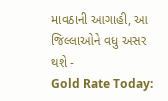માવઠાની આગાહી, આ જિલ્લાઓને વધુ અસર થશે -
Gold Rate Today: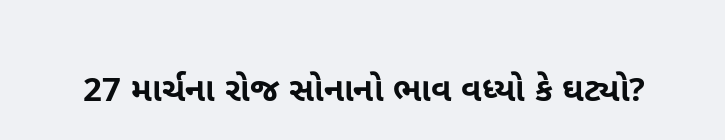27 માર્ચના રોજ સોનાનો ભાવ વધ્યો કે ઘટ્યો?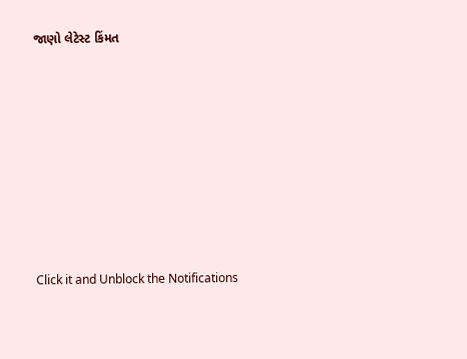જાણો લેટેસ્ટ કિંમત









Click it and Unblock the Notifications